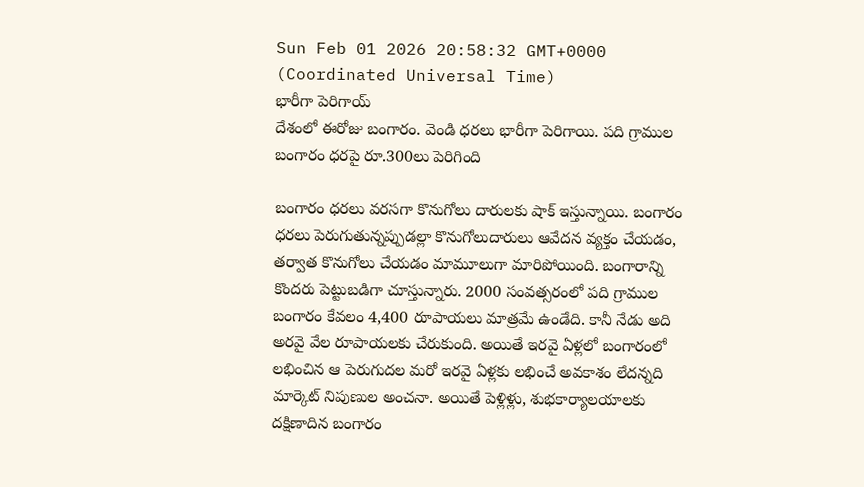Sun Feb 01 2026 20:58:32 GMT+0000 (Coordinated Universal Time)
భారీగా పెరిగాయ్
దేశంలో ఈరోజు బంగారం. వెండి ధరలు భారీగా పెరిగాయి. పది గ్రాముల బంగారం ధరపై రూ.300లు పెరిగింది

బంగారం ధరలు వరసగా కొనుగోలు దారులకు షాక్ ఇస్తున్నాయి. బంగారం ధరలు పెరుగుతున్నప్పుడల్లా కొనుగోలుదారులు ఆవేదన వ్యక్తం చేయడం, తర్వాత కొనుగోలు చేయడం మామూలుగా మారిపోయింది. బంగారాన్ని కొందరు పెట్టుబడిగా చూస్తున్నారు. 2000 సంవత్సరంలో పది గ్రాముల బంగారం కేవలం 4,400 రూపాయలు మాత్రమే ఉండేది. కానీ నేడు అది అరవై వేల రూపాయలకు చేరుకుంది. అయితే ఇరవై ఏళ్లలో బంగారంలో లభించిన ఆ పెరుగుదల మరో ఇరవై ఏళ్లకు లభించే అవకాశం లేదన్నది మార్కెట్ నిపుణుల అంచనా. అయితే పెళ్లిళ్లు, శుభకార్యాలయాలకు దక్షిణాదిన బంగారం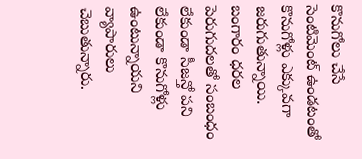కొనుగోలు చేసే సెంటిమెంట్ ఉండటంతో కొనుగోళ్లు ఎక్కువగా జరుగుతున్నాయి. బంగారం ధరల పెరుగుదలతో సంబంధం లేకుండా సీజన్తో పని లేకుండా కొనుగోళ్లు ఉంటున్నాయని వ్యాపారులు చెబుతున్నారు.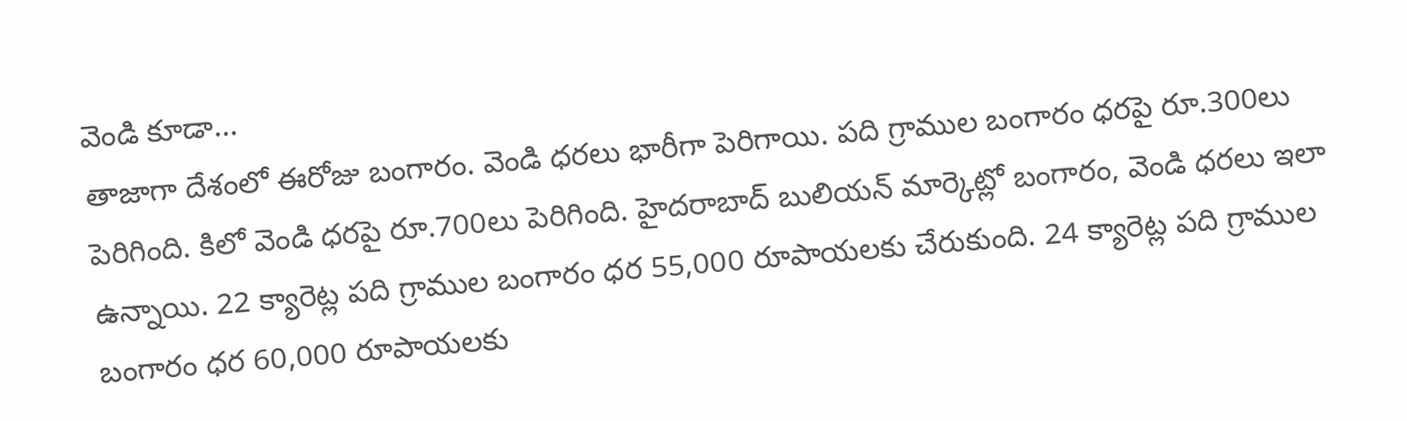వెండి కూడా...
తాజాగా దేశంలో ఈరోజు బంగారం. వెండి ధరలు భారీగా పెరిగాయి. పది గ్రాముల బంగారం ధరపై రూ.300లు పెరిగింది. కిలో వెండి ధరపై రూ.700లు పెరిగింది. హైదరాబాద్ బులియన్ మార్కెట్లో బంగారం, వెండి ధరలు ఇలా ఉన్నాయి. 22 క్యారెట్ల పది గ్రాముల బంగారం ధర 55,000 రూపాయలకు చేరుకుంది. 24 క్యారెట్ల పది గ్రాముల బంగారం ధర 60,000 రూపాయలకు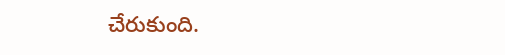చేరుకుంది.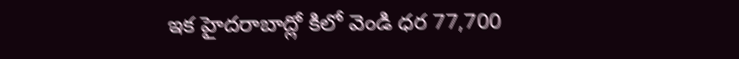ఇక హైదరాబాద్లో కిలో వెండి ధర 77,700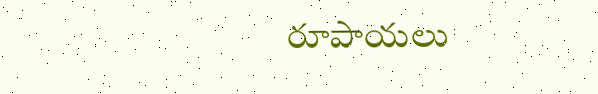రూపాయలు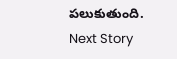పలుకుతుంది.
Next Story